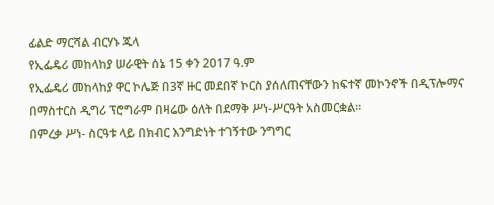ፊልድ ማርሻል ብርሃኑ ጁላ
የኢፌዴሪ መከላከያ ሠራዊት ሰኔ 15 ቀን 2017 ዓ.ም
የኢፌዴሪ መከላከያ ዋር ኮሌጅ በ3ኛ ዙር መደበኛ ኮርስ ያሰለጠናቸውን ከፍተኛ መኮንኖች በዲፕሎማና በማስተርስ ዲግሪ ፕሮግራም በዛሬው ዕለት በደማቅ ሥነ-ሥርዓት አስመርቋል።
በምረቃ ሥነ- ስርዓቱ ላይ በክብር እንግድነት ተገኝተው ንግግር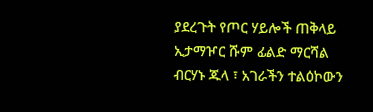ያደረጉት የጦር ሃይሎች ጠቅላይ ኢታማዦር ሹም ፊልድ ማርሻል ብርሃኑ ጁላ ፣ አገራችን ተልዕኮውን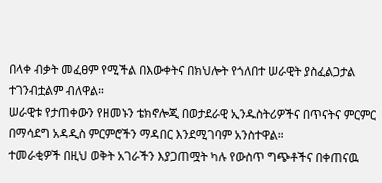በላቀ ብቃት መፈፀም የሚችል በእውቀትና በክህሎት የጎለበተ ሠራዊት ያስፈልጋታል ተገንብቷልም ብለዋል።
ሠራዊቱ የታጠቀውን የዘመኑን ቴክኖሎጂ በወታደራዊ ኢንዱስትሪዎችና በጥናትና ምርምር በማሳደግ አዳዲስ ምርምሮችን ማዳበር እንደሚገባም አንስተዋል።
ተመራቂዎች በዚህ ወቅት አገራችን እያጋጠሟት ካሉ የውስጥ ግጭቶችና በቀጠናዉ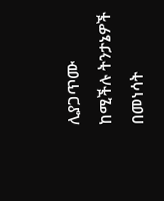ሊያጋጥሙ ከሚችሉ ትንታኔዎች በመነሳት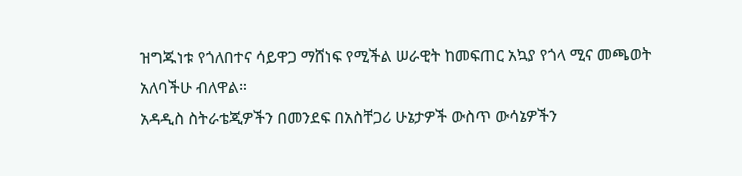ዝግጁነቱ የጎለበተና ሳይዋጋ ማሸነፍ የሚችል ሠራዊት ከመፍጠር አኳያ የጎላ ሚና መጫወት አለባችሁ ብለዋል።
አዳዲስ ስትራቴጂዎችን በመንደፍ በአስቸጋሪ ሁኔታዎች ውስጥ ውሳኔዎችን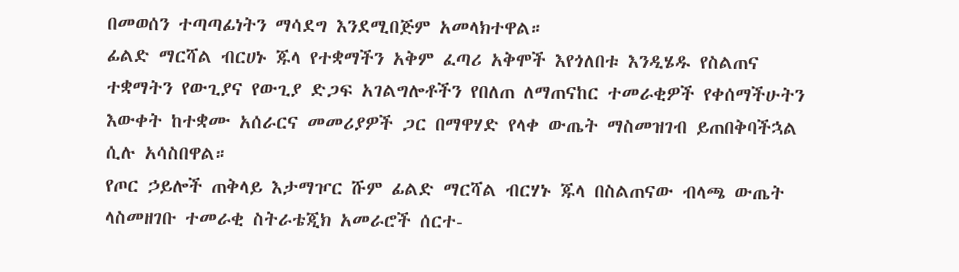በመወሰን ተጣጣፊነትን ማሳደግ እንደሚበጅም አመላክተዋል።
ፊልድ ማርሻል ብርሀኑ ጁላ የተቋማችን አቅም ፈጣሪ አቅሞች እየጎለበቱ እንዲሄዱ የስልጠና ተቋማትን የውጊያና የውጊያ ድጋፍ አገልግሎቶችን የበለጠ ለማጠናከር ተመራቂዎች የቀሰማችሁትን እውቀት ከተቋሙ አሰራርና መመሪያዎች ጋር በማዋሃድ የላቀ ውጤት ማስመዝገብ ይጠበቅባችኋል ሲሉ አሳስበዋል።
የጦር ኃይሎች ጠቅላይ እታማዦር ሹም ፊልድ ማርሻል ብርሃኑ ጁላ በስልጠናው ብላጫ ውጤት ላስመዘገቡ ተመራቂ ስትራቴጂክ አመራሮች ሰርተ-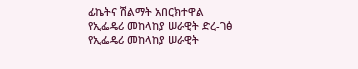ፊኬትና ሽልማት አበርክተዋል
የኢፌዴሪ መከላከያ ሠራዊት ድረ-ገፅ
የኢፌዴሪ መከላከያ ሠራዊት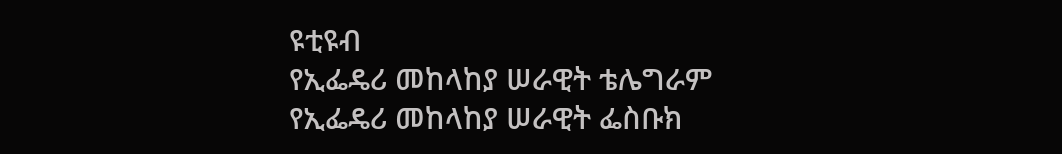ዩቲዩብ
የኢፌዴሪ መከላከያ ሠራዊት ቴሌግራም
የኢፌዴሪ መከላከያ ሠራዊት ፌስቡክ